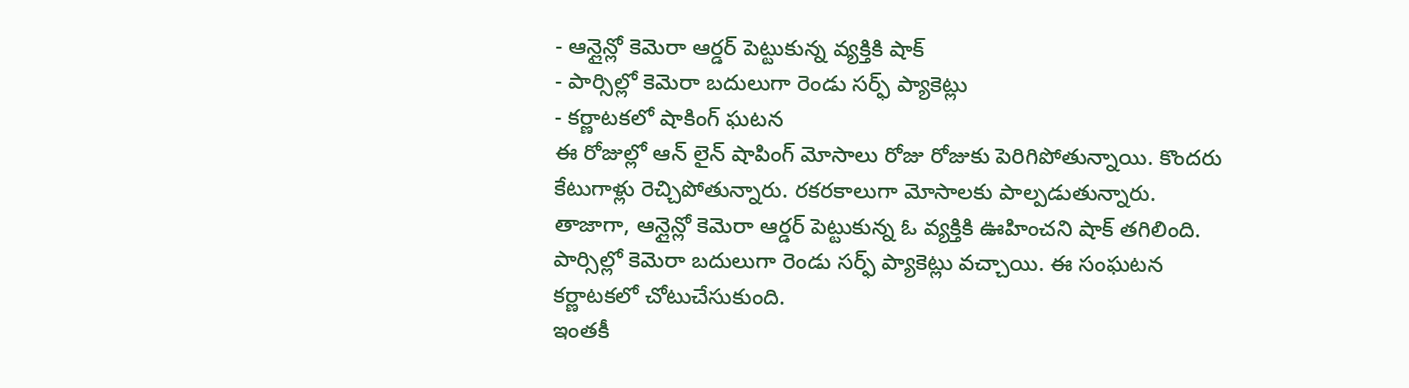- ఆన్లైన్లో కెమెరా ఆర్డర్ పెట్టుకున్న వ్యక్తికి షాక్
- పార్సిల్లో కెమెరా బదులుగా రెండు సర్ఫ్ ప్యాకెట్లు
- కర్ణాటకలో షాకింగ్ ఘటన
ఈ రోజుల్లో ఆన్ లైన్ షాపింగ్ మోసాలు రోజు రోజుకు పెరిగిపోతున్నాయి. కొందరు కేటుగాళ్లు రెచ్చిపోతున్నారు. రకరకాలుగా మోసాలకు పాల్పడుతున్నారు. తాజాగా, ఆన్లైన్లో కెమెరా ఆర్డర్ పెట్టుకున్న ఓ వ్యక్తికి ఊహించని షాక్ తగిలింది. పార్సిల్లో కెమెరా బదులుగా రెండు సర్ఫ్ ప్యాకెట్లు వచ్చాయి. ఈ సంఘటన కర్ణాటకలో చోటుచేసుకుంది.
ఇంతకీ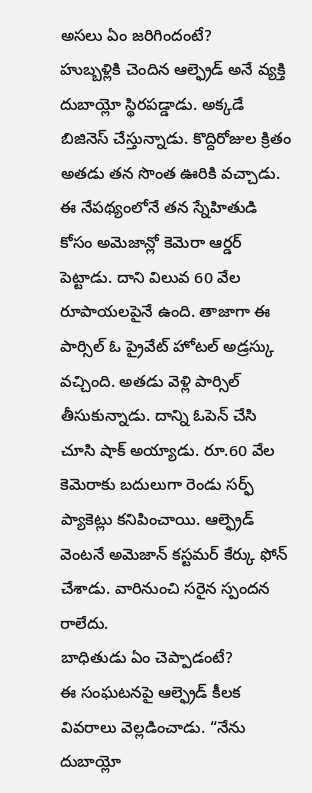అసలు ఏం జరిగిందంటే?
హుబ్బళ్లికి చెందిన ఆల్ఫ్రెడ్ అనే వ్యక్తి దుబాయ్లో స్థిరపడ్డాడు. అక్కడే బిజినెస్ చేస్తున్నాడు. కొద్దిరోజుల క్రితం అతడు తన సొంత ఊరికి వచ్చాడు. ఈ నేపథ్యంలోనే తన స్నేహితుడి కోసం అమెజాన్లో కెమెరా ఆర్డర్ పెట్టాడు. దాని విలువ 60 వేల రూపాయలపైనే ఉంది. తాజాగా ఈ పార్సిల్ ఓ ప్రైవేట్ హోటల్ అడ్రస్కు వచ్చింది. అతడు వెళ్లి పార్సిల్ తీసుకున్నాడు. దాన్ని ఓపెన్ చేసి చూసి షాక్ అయ్యాడు. రూ.60 వేల కెమెరాకు బదులుగా రెండు సర్ఫ్ ప్యాకెట్లు కనిపించాయి. ఆల్ఫ్రెడ్ వెంటనే అమెజాన్ కస్టమర్ కేర్కు ఫోన్ చేశాడు. వారినుంచి సరైన స్పందన రాలేదు.
బాధితుడు ఏం చెప్పాడంటే?
ఈ సంఘటనపై ఆల్ఫ్రెడ్ కీలక వివరాలు వెల్లడించాడు. “నేను దుబాయ్లో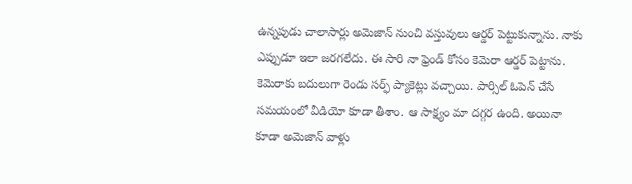ఉన్నపుడు చాలాసార్లు అమెజాన్ నుంచి వస్తువులు ఆర్డర్ పెట్టుకున్నాను. నాకు ఎప్పుడూ ఇలా జరగలేదు. ఈ సారి నా ఫ్రెండ్ కోసం కెమెరా ఆర్డర్ పెట్టాను. కెమెరాకు బదులుగా రెండు సర్ఫ్ ప్యాకెట్లు వచ్చాయి. పార్సిల్ ఓపెన్ చేసే సమయంలో వీడియో కూడా తీశాం. ఆ సాక్ష్యం మా దగ్గర ఉంది. అయినా కూడా అమెజాన్ వాళ్లు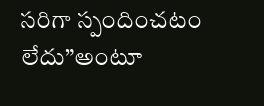సరిగా స్పందించటం లేదు”అంటూ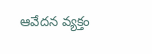ఆవేదన వ్యక్తం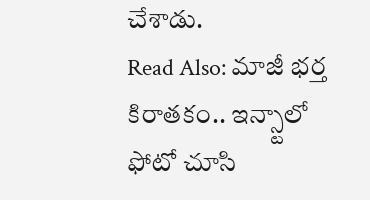చేశాడు.
Read Also: మాజీ భర్త కిరాతకం.. ఇన్స్టాలో ఫోటో చూసి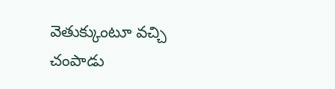వెతుక్కుంటూ వచ్చి చంపాడు